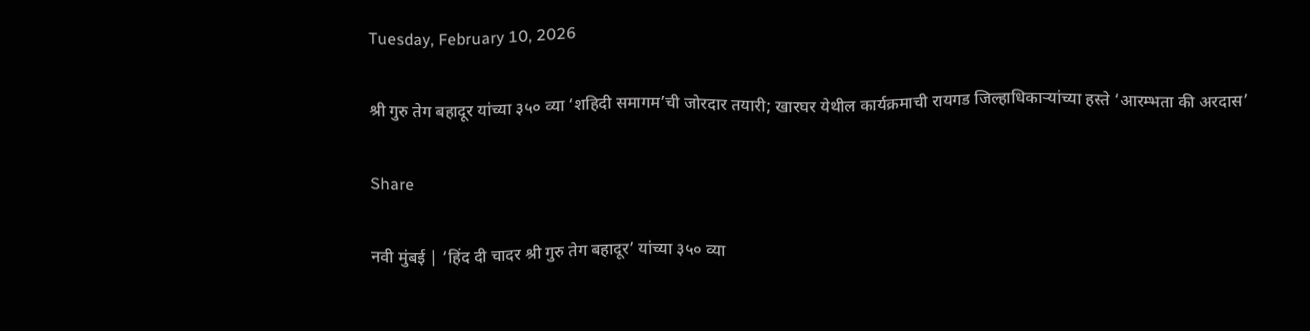Tuesday, February 10, 2026

श्री गुरु तेग बहादूर यांच्या ३५० व्या ‘शहिदी समागम’ची जोरदार तयारी; खारघर येथील कार्यक्रमाची रायगड जिल्हाधिकाऱ्यांच्या हस्ते ‘आरम्भता की अरदास’

Share

नवी मुंबई | ‘हिंद दी चादर श्री गुरु तेग बहादूर’ यांच्या ३५० व्या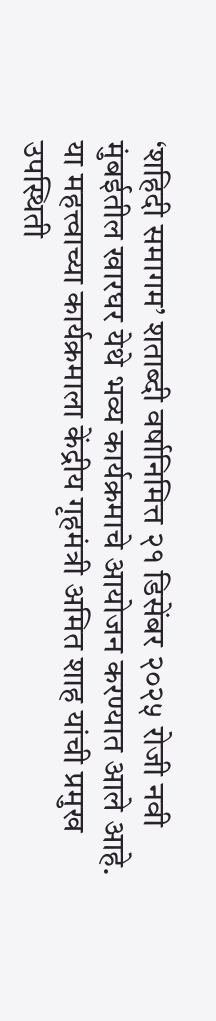‘शहिदी समागम’ शताब्दी वर्षानिमित्त २१ डिसेंबर २०२५ रोजी नवी मुंबईतील खारघर येथे भव्य कार्यक्रमाचे आयोजन करण्यात आले आहे. या महत्त्वाच्या कार्यक्रमाला केंद्रीय गृहमंत्री अमित शाह यांची प्रमुख उपस्थिती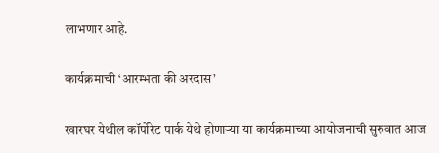लाभणार आहे.

कार्यक्रमाची ‘आरम्भता की अरदास’

खारघर येथील कॉर्पोरेट पार्क येथे होणाऱ्या या कार्यक्रमाच्या आयोजनाची सुरुवात आज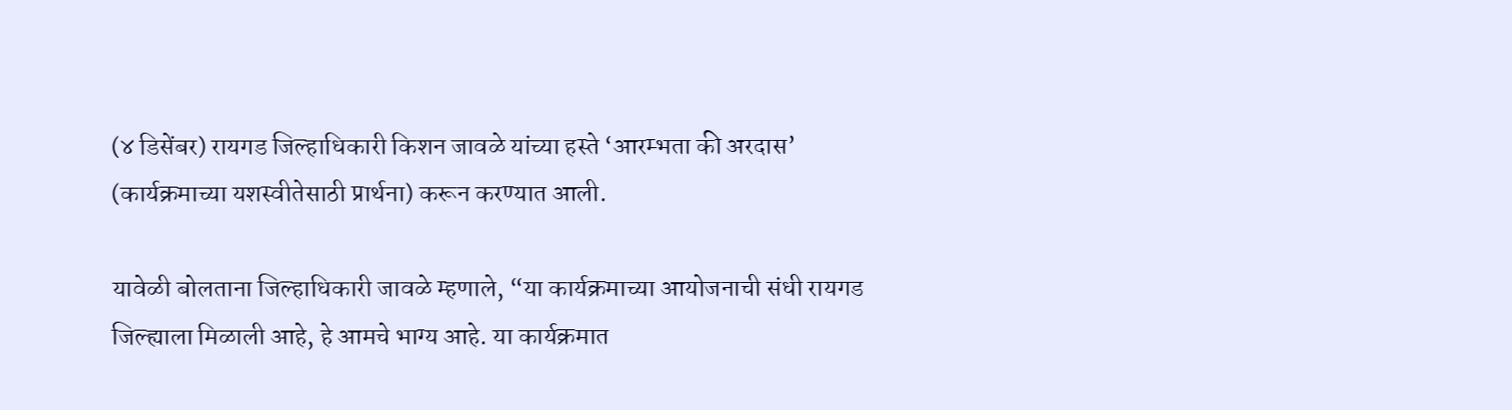(४ डिसेंबर) रायगड जिल्हाधिकारी किशन जावळे यांच्या हस्ते ‘आरम्भता की अरदास’ (कार्यक्रमाच्या यशस्वीतेसाठी प्रार्थना) करून करण्यात आली.

यावेळी बोलताना जिल्हाधिकारी जावळे म्हणाले, “या कार्यक्रमाच्या आयोजनाची संधी रायगड जिल्ह्याला मिळाली आहे, हे आमचे भाग्य आहे. या कार्यक्रमात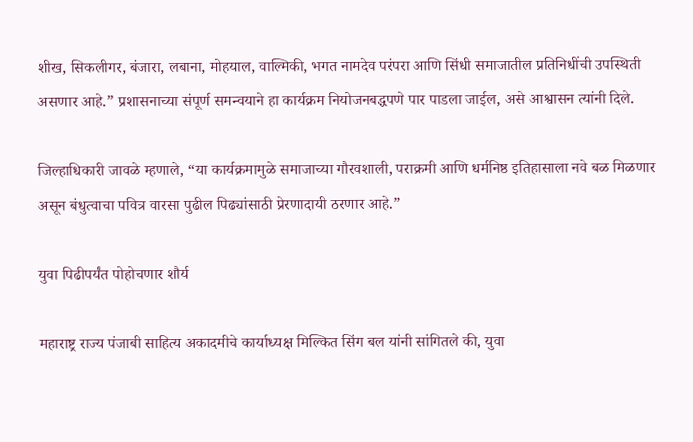शीख, सिकलीगर, बंजारा, लबाना, मोहयाल, वाल्मिकी, भगत नामदेव परंपरा आणि सिंधी समाजातील प्रतिनिधींची उपस्थिती असणार आहे.” प्रशासनाच्या संपूर्ण समन्वयाने हा कार्यक्रम नियोजनबद्धपणे पार पाडला जाईल, असे आश्वासन त्यांनी दिले.

जिल्हाधिकारी जावळे म्हणाले, “या कार्यक्रमामुळे समाजाच्या गौरवशाली, पराक्रमी आणि धर्मनिष्ठ इतिहासाला नवे बळ मिळणार असून बंधुत्वाचा पवित्र वारसा पुढील पिढ्यांसाठी प्रेरणादायी ठरणार आहे.”

युवा पिढीपर्यंत पोहोचणार शौर्य

महाराष्ट्र राज्य पंजाबी साहित्य अकादमीचे कार्याध्यक्ष मिल्कित सिंग बल यांनी सांगितले की, युवा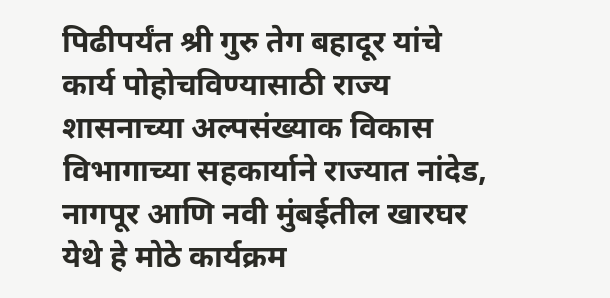पिढीपर्यंत श्री गुरु तेग बहादूर यांचे कार्य पोहोचविण्यासाठी राज्य शासनाच्या अल्पसंख्याक विकास विभागाच्या सहकार्याने राज्यात नांदेड, नागपूर आणि नवी मुंबईतील खारघर येथे हे मोठे कार्यक्रम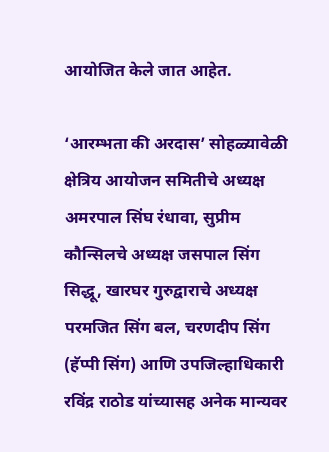आयोजित केले जात आहेत.

‘आरम्भता की अरदास’ सोहळ्यावेळी क्षेत्रिय आयोजन समितीचे अध्यक्ष अमरपाल सिंघ रंधावा, सुप्रीम कौन्सिलचे अध्यक्ष जसपाल सिंग सिद्धू, खारघर गुरुद्वाराचे अध्यक्ष परमजित सिंग बल, चरणदीप सिंग (हॅप्पी सिंग) आणि उपजिल्हाधिकारी रविंद्र राठोड यांच्यासह अनेक मान्यवर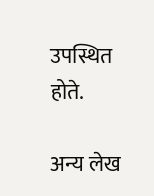उपस्थित होते.

अन्य लेख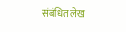संबंधित लेख